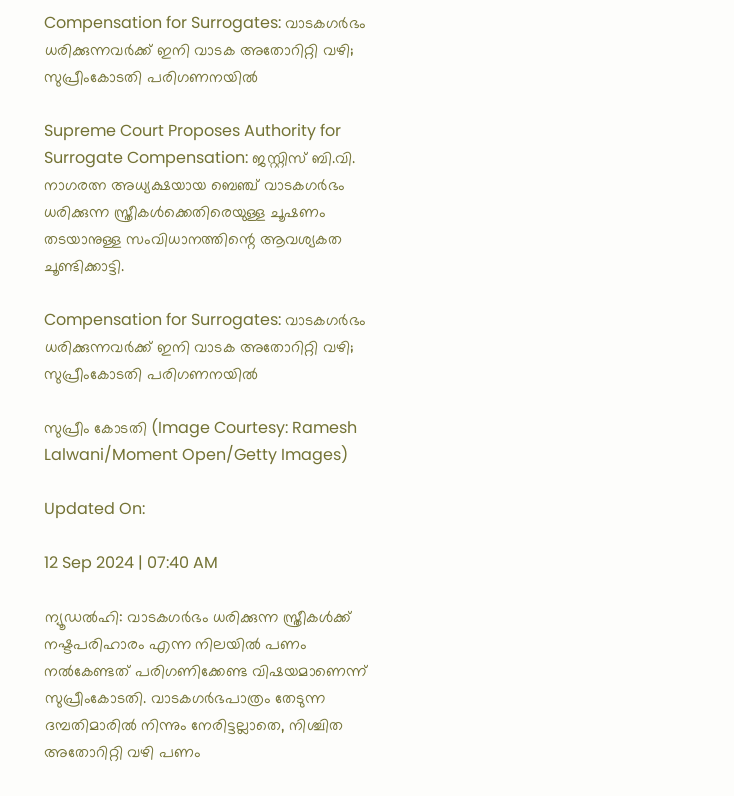Compensation for Surrogates: വാടകഗർഭം ധരിക്കുന്നവർക്ക് ഇനി വാടക അതോറിറ്റി വഴി; സുപ്രീംകോടതി പരിഗണനയിൽ

Supreme Court Proposes Authority for Surrogate Compensation: ജസ്റ്റിസ് ബി.വി. നാഗരത്ന അധ്യക്ഷയായ ബെഞ്ച് വാടകഗർഭം ധരിക്കുന്ന സ്ത്രീകൾക്കെതിരെയുള്ള ചൂഷണം തടയാനുള്ള സംവിധാനത്തിന്റെ ആവശ്യകത ചൂണ്ടിക്കാട്ടി.

Compensation for Surrogates: വാടകഗർഭം ധരിക്കുന്നവർക്ക് ഇനി വാടക അതോറിറ്റി വഴി; സുപ്രീംകോടതി പരിഗണനയിൽ

സുപ്രീം കോടതി (Image Courtesy: Ramesh Lalwani/Moment Open/Getty Images)

Updated On:

12 Sep 2024 | 07:40 AM

ന്യൂഡൽഹി: വാടകഗർഭം ധരിക്കുന്ന സ്ത്രീകൾക്ക് നഷ്ടപരിഹാരം എന്ന നിലയിൽ പണം നൽകേണ്ടത് പരിഗണിക്കേണ്ട വിഷയമാണെന്ന് സുപ്രീംകോടതി. വാടകഗർഭപാത്രം തേടുന്ന ദമ്പതിമാരിൽ നിന്നും നേരിട്ടല്ലാതെ, നിശ്ചിത അതോറിറ്റി വഴി പണം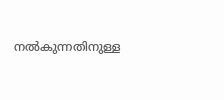നൽകുന്നതിനുള്ള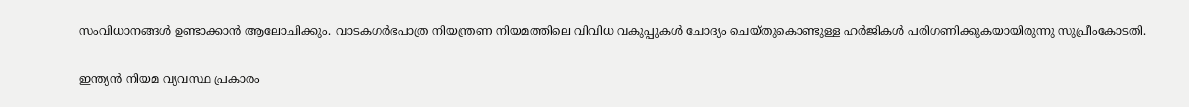സംവിധാനങ്ങൾ ഉണ്ടാക്കാൻ ആലോചിക്കും. വാടകഗർഭപാത്ര നിയന്ത്രണ നിയമത്തിലെ വിവിധ വകുപ്പുകൾ ചോദ്യം ചെയ്തുകൊണ്ടുള്ള ഹർജികൾ പരിഗണിക്കുകയായിരുന്നു സുപ്രീംകോടതി.

ഇന്ത്യൻ നിയമ വ്യവസ്ഥ പ്രകാരം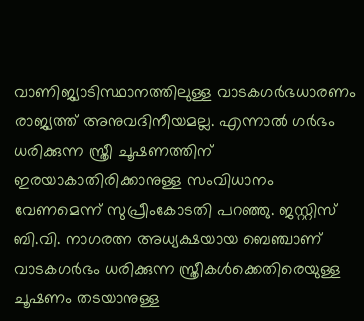വാണിജ്യാടിസ്ഥാനത്തിലുള്ള വാടകഗർഭധാരണം രാജ്യത്ത് അനുവദിനീയമല്ല. എന്നാൽ ഗർഭം ധരിക്കുന്ന സ്ത്രീ ചൂഷണത്തിന് ഇരയാകാതിരിക്കാനുള്ള സംവിധാനം വേണമെന്ന് സുപ്രീംകോടതി പറഞ്ഞു. ജസ്റ്റിസ് ബി.വി. നാഗരത്ന അധ്യക്ഷയായ ബെഞ്ചാണ് വാടകഗർഭം ധരിക്കുന്ന സ്ത്രീകൾക്കെതിരെയുള്ള ചൂഷണം തടയാനുള്ള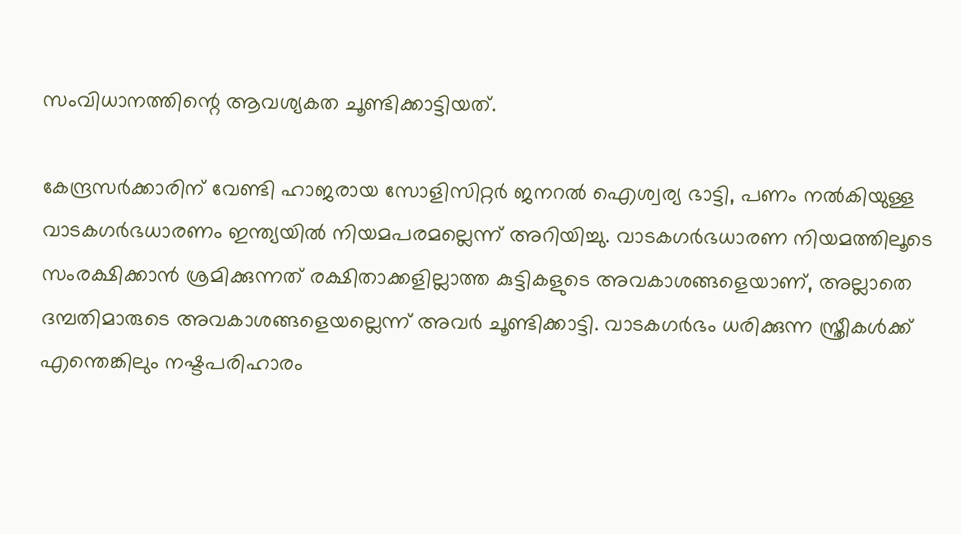സംവിധാനത്തിന്റെ ആവശ്യകത ചൂണ്ടിക്കാട്ടിയത്.

കേന്ദ്രസർക്കാരിന് വേണ്ടി ഹാജരായ സോളിസിറ്റർ ജനറൽ ഐശ്വര്യ ഭാട്ടി, പണം നൽകിയുള്ള വാടകഗർഭധാരണം ഇന്ത്യയിൽ നിയമപരമല്ലെന്ന് അറിയിച്ചു. വാടകഗർഭധാരണ നിയമത്തിലൂടെ സംരക്ഷിക്കാൻ ശ്രമിക്കുന്നത് രക്ഷിതാക്കളില്ലാത്ത കുട്ടികളുടെ അവകാശങ്ങളെയാണ്, അല്ലാതെ ദമ്പതിമാരുടെ അവകാശങ്ങളെയല്ലെന്ന് അവർ ചൂണ്ടിക്കാട്ടി. വാടകഗർഭം ധരിക്കുന്ന സ്ത്രീകൾക്ക് എന്തെങ്കിലും നഷ്ടപരിഹാരം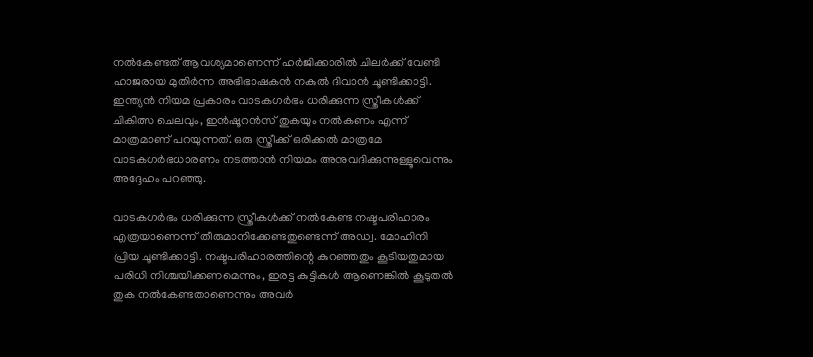നൽകേണ്ടത് ആവശ്യമാണെന്ന് ഹർജിക്കാരിൽ ചിലർക്ക് വേണ്ടി ഹാജരായ മുതിർന്ന അഭിഭാഷകൻ നകുൽ ദിവാൻ ചൂണ്ടിക്കാട്ടി. ഇന്ത്യൻ നിയമ പ്രകാരം വാടകഗർഭം ധരിക്കുന്ന സ്ത്രീകൾക്ക് ചികിത്സ ചെലവും, ഇൻഷൂറൻസ് തുകയും നൽകണം എന്ന് മാത്രമാണ് പറയുന്നത്. ഒരു സ്ത്രീക്ക് ഒരിക്കൽ മാത്രമേ വാടകഗർഭധാരണം നടത്താൻ നിയമം അനുവദിക്കുന്നുള്ളൂവെന്നും അദ്ദേഹം പറഞ്ഞു.

വാടകഗർഭം ധരിക്കുന്ന സ്ത്രീകൾക്ക് നൽകേണ്ട നഷ്ടപരിഹാരം എത്രയാണെന്ന് തീരുമാനിക്കേണ്ടതുണ്ടെന്ന് അഡ്വ. മോഹിനി പ്രിയ ചൂണ്ടിക്കാട്ടി. നഷ്ടപരിഹാരത്തിന്റെ കുറഞ്ഞതും കൂടിയതുമായ പരിധി നിശ്ചയിക്കണമെന്നും, ഇരട്ട കുട്ടികൾ ആണെങ്കിൽ കൂടുതൽ തുക നൽകേണ്ടതാണെന്നും അവർ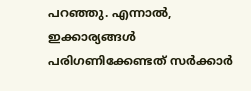പറഞ്ഞു. എന്നാൽ, ഇക്കാര്യങ്ങൾ പരിഗണിക്കേണ്ടത് സർക്കാർ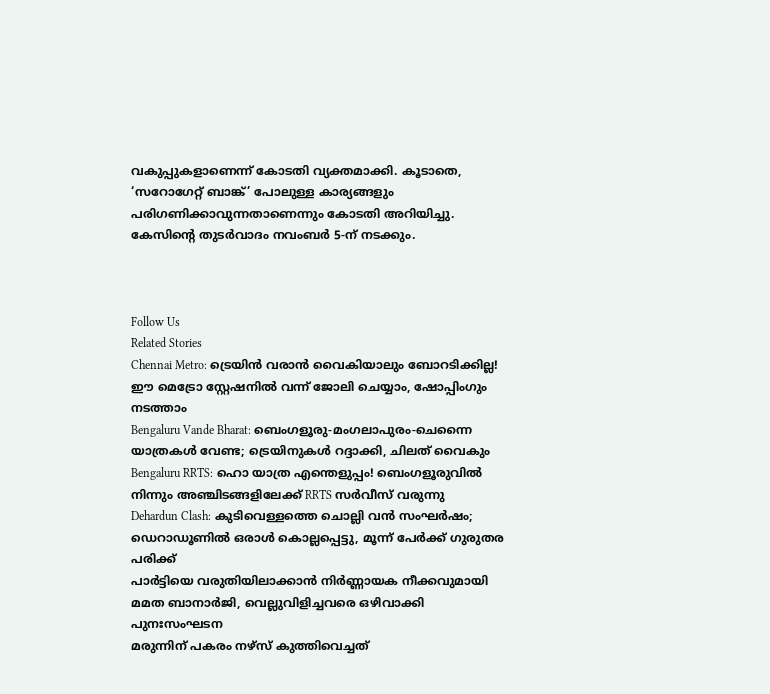വകുപ്പുകളാണെന്ന് കോടതി വ്യക്തമാക്കി. കൂടാതെ, ‘സറോഗേറ്റ് ബാങ്ക്’ പോലുള്ള കാര്യങ്ങളും പരിഗണിക്കാവുന്നതാണെന്നും കോടതി അറിയിച്ചു. കേസിന്റെ തുടർവാദം നവംബർ 5-ന് നടക്കും.



Follow Us
Related Stories
Chennai Metro: ട്രെയിൻ വരാൻ വൈകിയാലും ബോറടിക്കില്ല! ഈ മെട്രോ സ്റ്റേഷനിൽ വന്ന് ജോലി ചെയ്യാം, ഷോപ്പിംഗും നടത്താം
Bengaluru Vande Bharat: ബെംഗളൂരു-മംഗലാപുരം-ചെന്നൈ യാത്രകള്‍ വേണ്ട; ട്രെയിനുകള്‍ റദ്ദാക്കി, ചിലത് വൈകും
Bengaluru RRTS: ഹൊ യാത്ര എന്തെളുപ്പം! ബെംഗളൂരുവില്‍ നിന്നും അഞ്ചിടങ്ങളിലേക്ക് RRTS സര്‍വീസ് വരുന്നു
Dehardun Clash: കുടിവെള്ളത്തെ ചൊല്ലി വൻ സംഘർഷം; ഡെറാഡൂണിൽ ഒരാൾ കൊല്ലപ്പെട്ടു, മൂന്ന് പേർക്ക് ഗുരുതര പരിക്ക്
പാർട്ടിയെ വരുതിയിലാക്കാൻ നിർണ്ണായക നീക്കവുമായി മമത ബാനാർജി, വെല്ലുവിളിച്ചവരെ ഒഴിവാക്കി പുനഃസംഘടന
മരുന്നിന് പകരം നഴ്സ് കുത്തിവെച്ചത്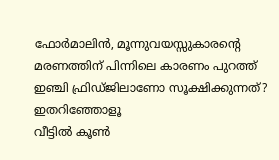ഫോർമാലിൻ, മൂന്നുവയസ്സുകാരൻ്റെ മരണത്തിന് പിന്നിലെ കാരണം പുറത്ത്
ഇഞ്ചി ഫ്രിഡ്ജിലാണോ സൂക്ഷിക്കുന്നത്? ഇതറിഞ്ഞോളൂ
വീട്ടിൽ കൂൺ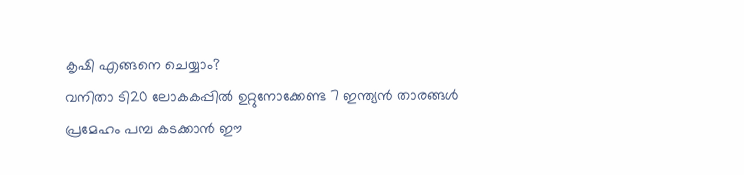കൃഷി എങ്ങനെ ചെയ്യാം?
വനിതാ ടി20 ലോകകപ്പില്‍ ഉറ്റുനോക്കേണ്ട 7 ഇന്ത്യന്‍ താരങ്ങള്‍
പ്രമേഹം പമ്പ കടക്കാന്‍ ഈ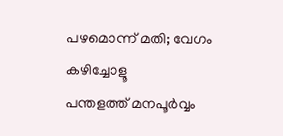പഴമൊന്ന് മതി; വേഗം കഴിച്ചോളൂ
പന്തളത്ത് മനപൂർവ്വം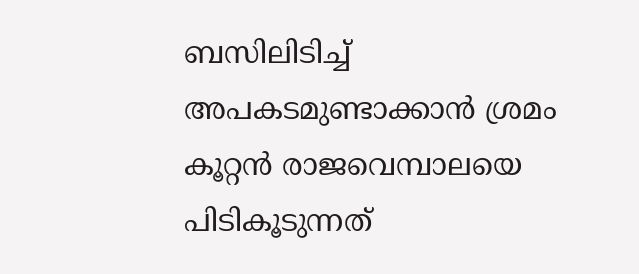ബസിലിടിച്ച് അപകടമുണ്ടാക്കാൻ ശ്രമം
കൂറ്റൻ രാജവെമ്പാലയെ പിടികൂടുന്നത്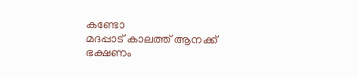കണ്ടോ
മദപ്പാട് കാലത്ത് ആനക്ക് ഭക്ഷണം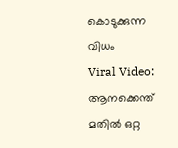കൊടുക്കുന്ന വിധം
Viral Video: ആനക്കെന്ത് മതിൽ ഒറ്റ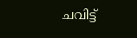ചവിട്ട്